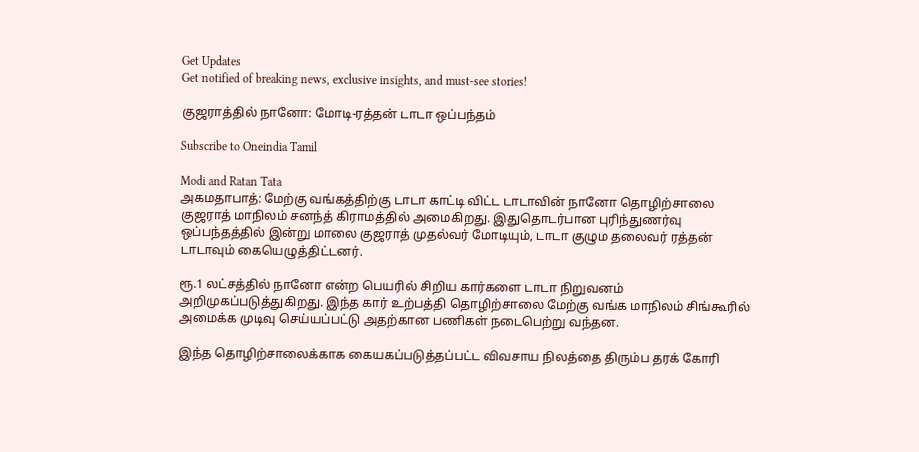Get Updates
Get notified of breaking news, exclusive insights, and must-see stories!

குஜராத்தில் நானோ: மோடி-ரத்தன் டாடா ஒப்பந்தம்

Subscribe to Oneindia Tamil

Modi and Ratan Tata
அகமதாபாத்: மேற்கு வங்கத்திற்கு டாடா காட்டி விட்ட டாடாவின் நானோ தொழிற்சாலை குஜராத் மாநிலம் சனந்த் கிராமத்தில் அமைகிறது. இதுதொடர்பான புரிந்துணர்வு ஒப்பந்தத்தில் இன்று மாலை குஜராத் முதல்வர் மோடியும், டாடா குழும தலைவர் ரத்தன் டாடாவும் கையெழுத்திட்டனர்.

ரூ.1 லட்சத்தில் நானோ என்ற பெயரில் சிறிய கார்களை டாடா நிறுவனம் அறிமுகப்படுத்துகிறது. இந்த கார் உற்பத்தி தொழிற்சாலை மேற்கு வங்க மாநிலம் சிங்கூரில் அமைக்க முடிவு செய்யப்பட்டு அதற்கான பணிகள் நடைபெற்று வந்தன.

இந்த தொழிற்சாலைக்காக கையகப்படுத்தப்பட்ட விவசாய நிலத்தை திரும்ப தரக் கோரி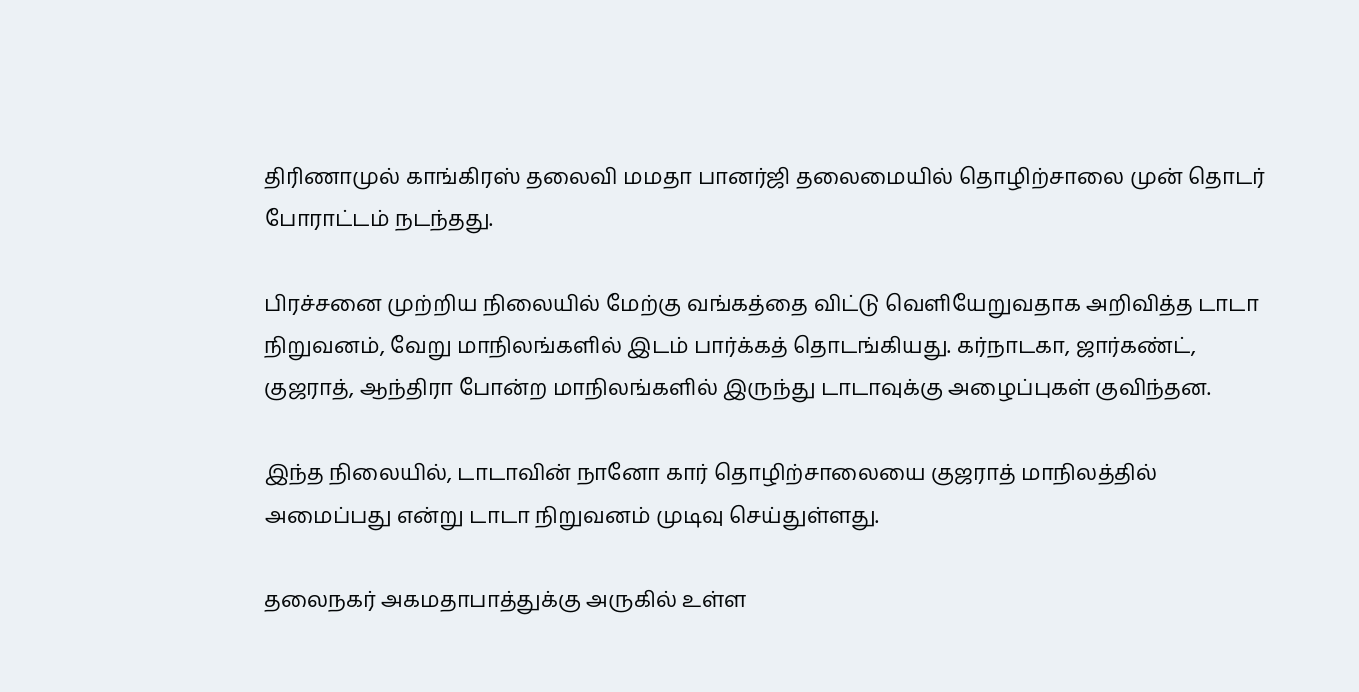திரிணாமுல் காங்கிரஸ் தலைவி மமதா பானர்ஜி தலைமையில் தொழிற்சாலை முன் தொடர் போராட்டம் நடந்தது.

பிரச்சனை முற்றிய நிலையில் மேற்கு வங்கத்தை விட்டு வெளியேறுவதாக அறிவித்த டாடா நிறுவனம், வேறு மாநிலங்களில் இடம் பார்க்கத் தொடங்கியது. கர்நாடகா, ஜார்கண்ட், குஜராத், ஆந்திரா போன்ற மாநிலங்களில் இருந்து டாடாவுக்கு அழைப்புகள் குவிந்தன.

இந்த நிலையில், டாடாவின் நானோ கார் தொழிற்சாலையை குஜராத் மாநிலத்தில் அமைப்பது என்று டாடா நிறுவனம் முடிவு செய்துள்ளது.

தலைநகர் அகமதாபாத்துக்கு அருகில் உள்ள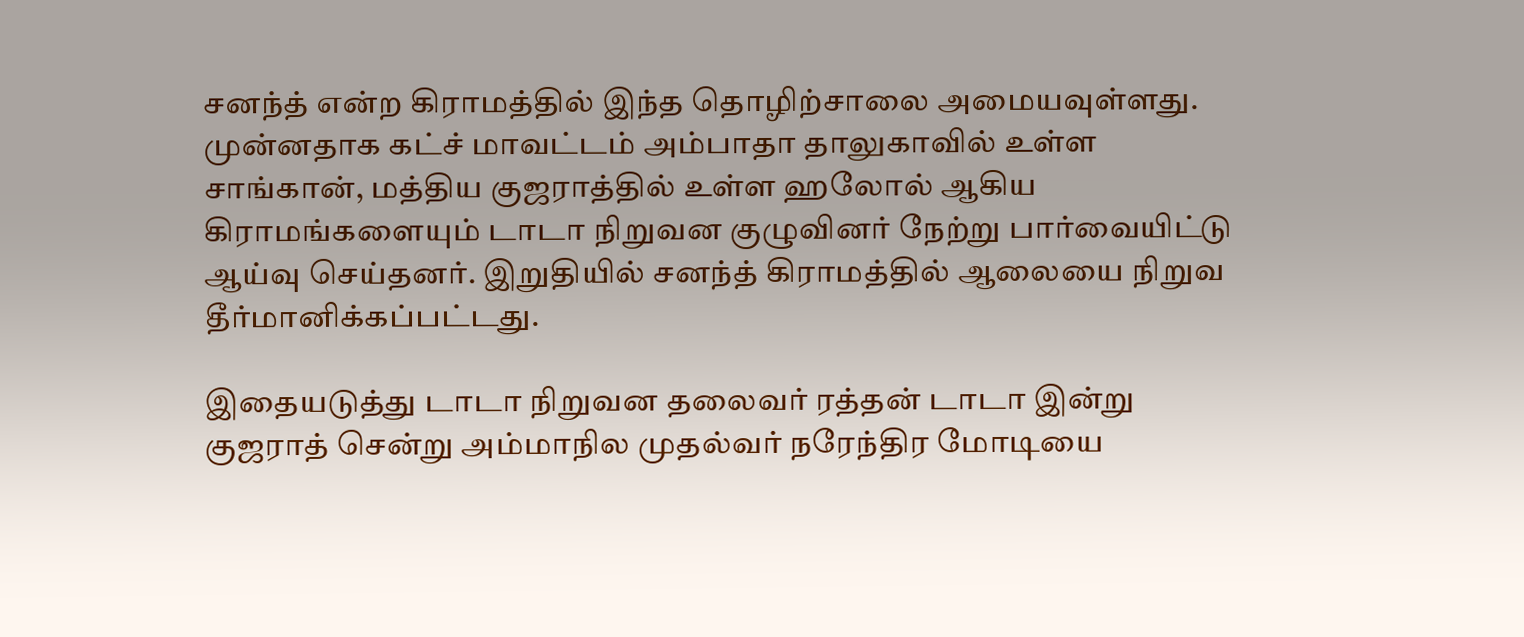சனந்த் என்ற கிராமத்தில் இந்த தொழிற்சாலை அமையவுள்ளது. முன்னதாக கட்ச் மாவட்டம் அம்பாதா தாலுகாவில் உள்ள சாங்கான், மத்திய குஜராத்தில் உள்ள ஹலோல் ஆகிய கிராமங்களையும் டாடா நிறுவன குழுவினர் நேற்று பார்வையிட்டு ஆய்வு செய்தனர். இறுதியில் சனந்த் கிராமத்தில் ஆலையை நிறுவ தீர்மானிக்கப்பட்டது.

இதையடுத்து டாடா நிறுவன தலைவர் ரத்தன் டாடா இன்று குஜராத் சென்று அம்மாநில முதல்வர் நரேந்திர மோடியை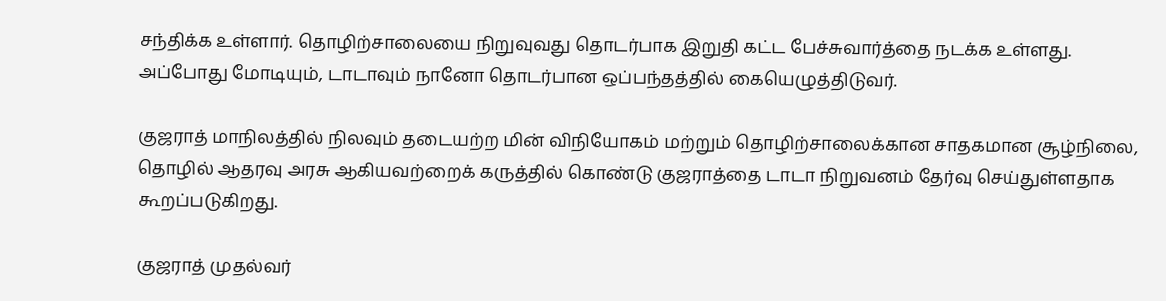சந்திக்க உள்ளார். தொழிற்சாலையை நிறுவுவது தொடர்பாக இறுதி கட்ட பேச்சுவார்த்தை நடக்க உள்ளது. அப்போது மோடியும், டாடாவும் நானோ தொடர்பான ஒப்பந்தத்தில் கையெழுத்திடுவர்.

குஜராத் மாநிலத்தில் நிலவும் தடையற்ற மின் விநியோகம் மற்றும் தொழிற்சாலைக்கான சாதகமான சூழ்நிலை, தொழில் ஆதரவு அரசு ஆகியவற்றைக் கருத்தில் கொண்டு குஜராத்தை டாடா நிறுவனம் தேர்வு செய்துள்ளதாக கூறப்படுகிறது.

குஜராத் முதல்வர்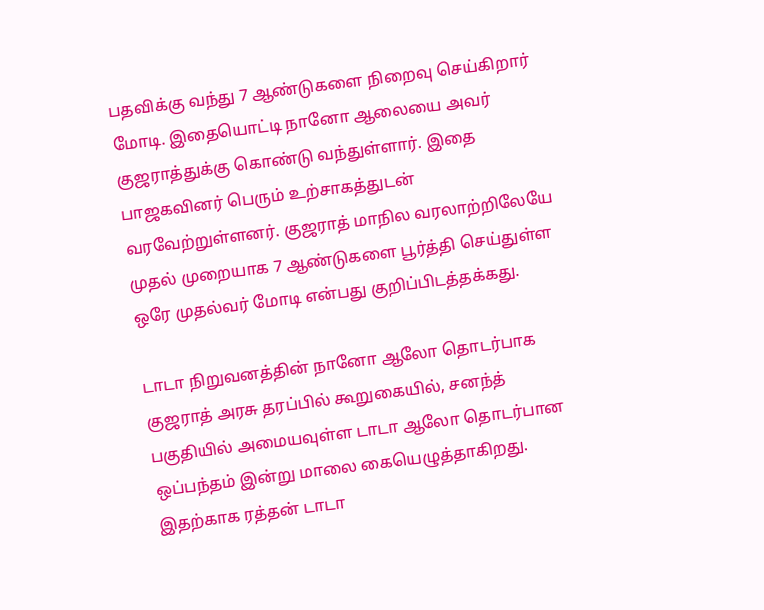பதவிக்கு வந்து 7 ஆண்டுகளை நிறைவு செய்கிறார் மோடி. இதையொட்டி நானோ ஆலையை அவர் குஜராத்துக்கு கொண்டு வந்துள்ளார். இதை பாஜகவினர் பெரும் உற்சாகத்துடன் வரவேற்றுள்ளனர். குஜராத் மாநில வரலாற்றிலேயே முதல் முறையாக 7 ஆண்டுகளை பூர்த்தி செய்துள்ள ஒரே முதல்வர் மோடி என்பது குறிப்பிடத்தக்கது.

டாடா நிறுவனத்தின் நானோ ஆலோ தொடர்பாக குஜராத் அரசு தரப்பில் கூறுகையில், சனந்த் பகுதியில் அமையவுள்ள டாடா ஆலோ தொடர்பான ஒப்பந்தம் இன்று மாலை கையெழுத்தாகிறது. இதற்காக ரத்தன் டாடா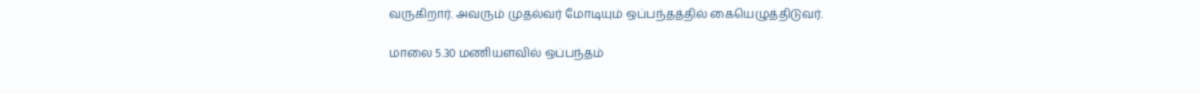வருகிறார். அவரும் முதல்வர் மோடியும் ஒப்பந்தத்தில் கையெழுத்திடுவர்.

மாலை 5.30 மணியளவில் ஒப்பந்தம்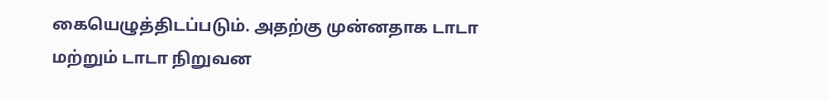கையெழுத்திடப்படும். அதற்கு முன்னதாக டாடா மற்றும் டாடா நிறுவன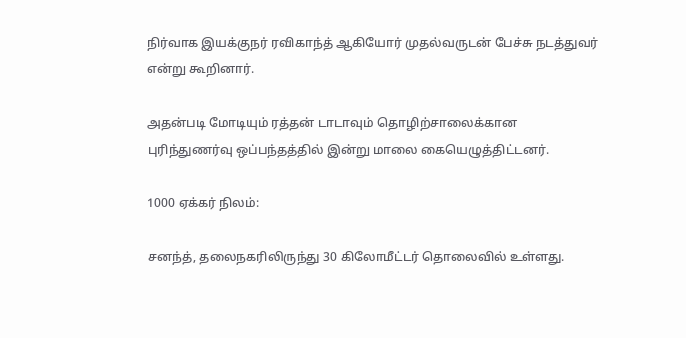நிர்வாக இயக்குநர் ரவிகாந்த் ஆகியோர் முதல்வருடன் பேச்சு நடத்துவர் என்று கூறினார்.

அதன்படி மோடியும் ரத்தன் டாடாவும் தொழிற்சாலைக்கான புரிந்துணர்வு ஒப்பந்தத்தில் இன்று மாலை கையெழுத்திட்டனர்.

1000 ஏக்கர் நிலம்:

சனந்த், தலைநகரிலிருந்து 30 கிலோமீட்டர் தொலைவில் உள்ளது.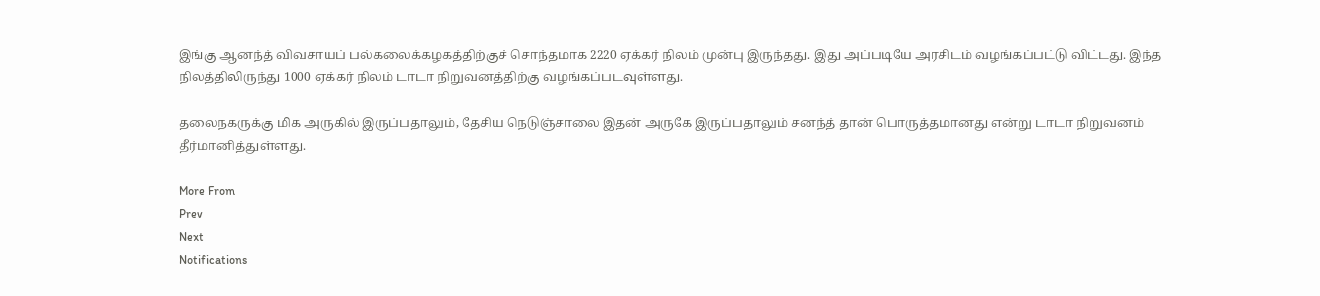இங்கு ஆனந்த் விவசாயப் பல்கலைக்கழகத்திற்குச் சொந்தமாக 2220 ஏக்கர் நிலம் முன்பு இருந்தது. இது அப்படியே அரசிடம் வழங்கப்பட்டு விட்டது. இந்த நிலத்திலிருந்து 1000 ஏக்கர் நிலம் டாடா நிறுவனத்திற்கு வழங்கப்படவுள்ளது.

தலைநகருக்கு மிக அருகில் இருப்பதாலும், தேசிய நெடுஞ்சாலை இதன் அருகே இருப்பதாலும் சனந்த் தான் பொருத்தமானது என்று டாடா நிறுவனம் தீர்மானித்துள்ளது.

More From
Prev
Next
Notifications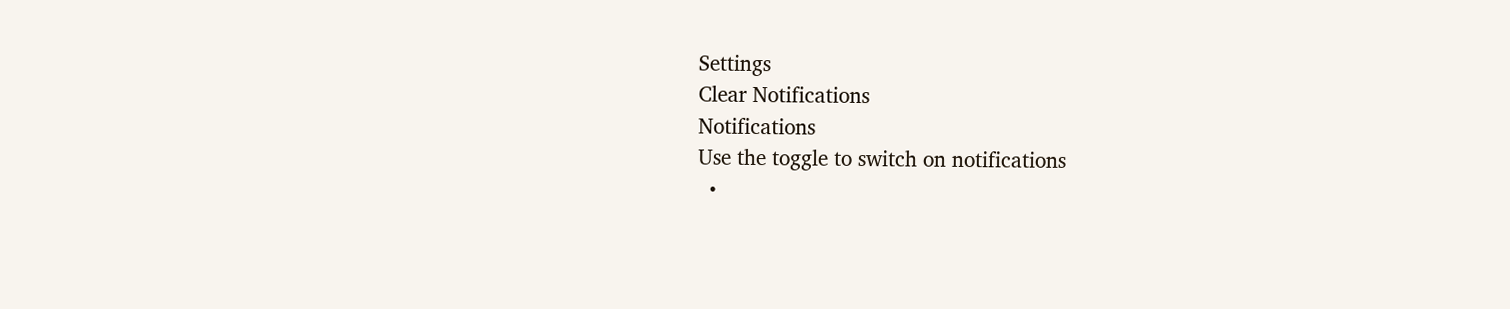Settings
Clear Notifications
Notifications
Use the toggle to switch on notifications
  •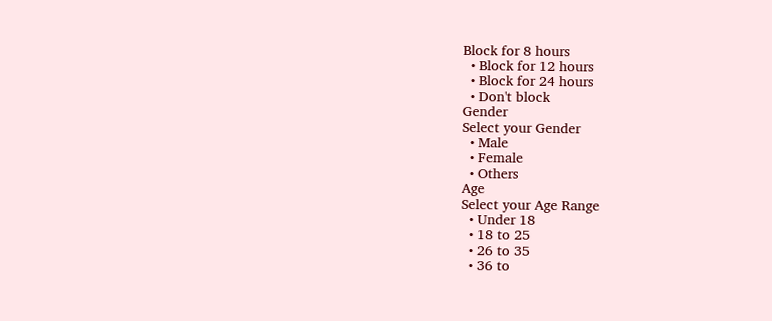Block for 8 hours
  • Block for 12 hours
  • Block for 24 hours
  • Don't block
Gender
Select your Gender
  • Male
  • Female
  • Others
Age
Select your Age Range
  • Under 18
  • 18 to 25
  • 26 to 35
  • 36 to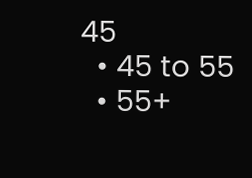45
  • 45 to 55
  • 55+